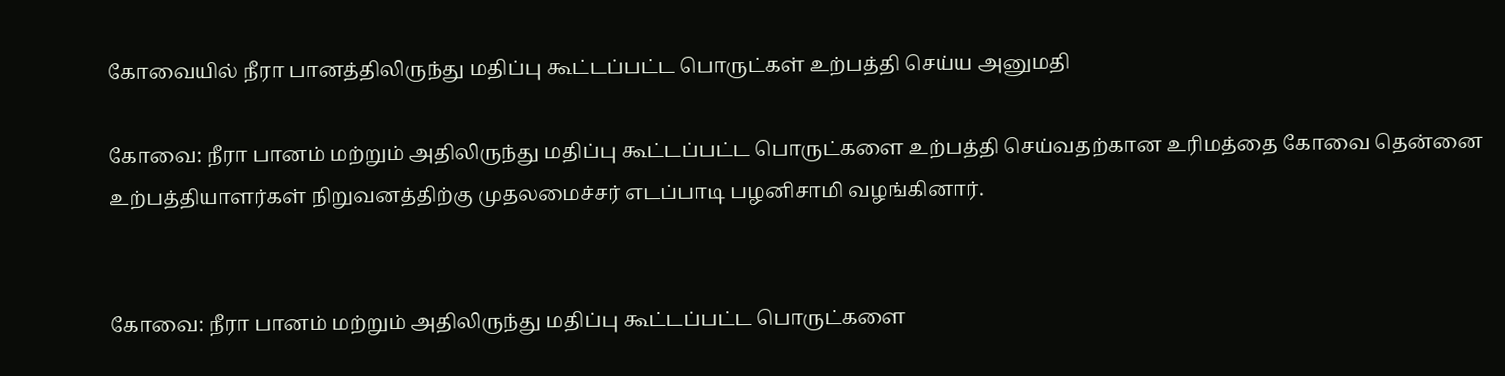கோவையில் நீரா பானத்திலிருந்து மதிப்பு கூட்டப்பட்ட பொருட்கள் உற்பத்தி செய்ய அனுமதி

கோவை: நீரா பானம் மற்றும் அதிலிருந்து மதிப்பு கூட்டப்பட்ட பொருட்களை உற்பத்தி செய்வதற்கான உரிமத்தை கோவை தென்னை உற்பத்தியாளர்கள் நிறுவனத்திற்கு முதலமைச்சர் எடப்பாடி பழனிசாமி வழங்கினார்.


கோவை: நீரா பானம் மற்றும் அதிலிருந்து மதிப்பு கூட்டப்பட்ட பொருட்களை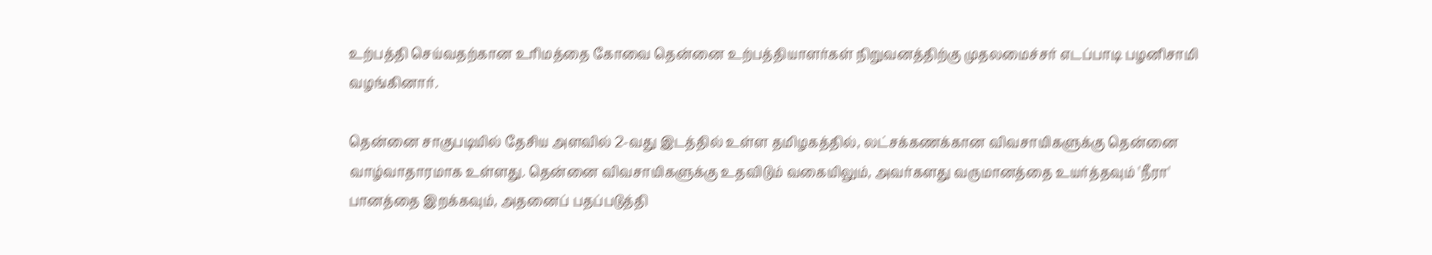உற்பத்தி செய்வதற்கான உரிமத்தை கோவை தென்னை உற்பத்தியாளர்கள் நிறுவனத்திற்கு முதலமைச்சர் எடப்பாடி பழனிசாமி வழங்கினார்.

தென்னை சாகுபடியில் தேசிய அளவில் 2-வது இடத்தில் உள்ள தமிழகத்தில், லட்சக்கணக்கான விவசாயிகளுக்கு தென்னை வாழ்வாதாரமாக உள்ளது. தென்னை விவசாயிகளுக்கு உதவிடும் வகையிலும், அவர்களது வருமானத்தை உயர்த்தவும் 'நீரா' பானத்தை இறக்கவும், அதனைப் பதப்படுத்தி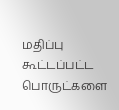மதிப்பு கூட்டப்பட்ட பொருட்களை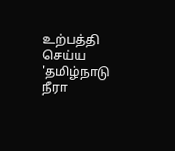உற்பத்தி செய்ய 'தமிழ்நாடு நீரா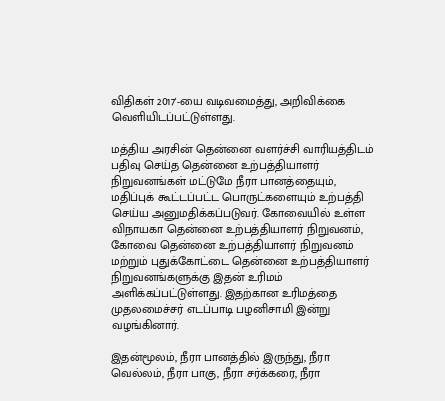விதிகள் 2017'-யை வடிவமைத்து, அறிவிக்கை வெளியிடப்பட்டுள்ளது.

மத்திய அரசின் தென்னை வளர்ச்சி வாரியத்திடம் பதிவு செய்த தென்னை உற்பத்தியாளர் நிறுவனங்கள் மட்டுமே நீரா பானத்தையும், மதிப்புக் கூட்டப்பட்ட பொருட்களையும் உற்பத்தி செய்ய அனுமதிக்கப்படுவர். கோவையில் உள்ள விநாயகா தென்னை உற்பத்தியாளர் நிறுவனம், கோவை தென்னை உற்பத்தியாளர் நிறுவனம் மற்றும் புதுக்கோட்டை தென்னை உற்பத்தியாளர் நிறுவனங்களுக்கு இதன் உரிமம் அளிக்கப்பட்டுள்ளது. இதற்கான உரிமத்தை முதலமைச்சர் எடப்பாடி பழனிசாமி இன்று வழங்கினார்.

இதன்மூலம், நீரா பானத்தில் இருந்து, நீரா வெல்லம், நீரா பாகு, நீரா சர்க்கரை, நீரா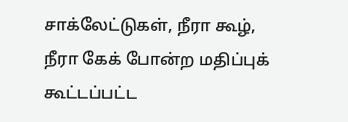சாக்லேட்டுகள், நீரா கூழ், நீரா கேக் போன்ற மதிப்புக் கூட்டப்பட்ட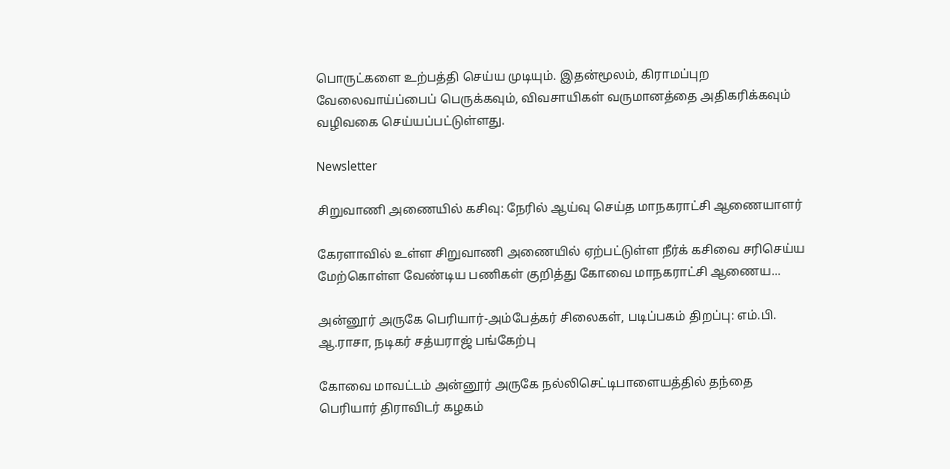பொருட்களை உற்பத்தி செய்ய முடியும். இதன்மூலம், கிராமப்புற வேலைவாய்ப்பைப் பெருக்கவும், விவசாயிகள் வருமானத்தை அதிகரிக்கவும் வழிவகை செய்யப்பட்டுள்ளது.

Newsletter

சிறுவாணி அணையில் கசிவு: நேரில் ஆய்வு செய்த மாநகராட்சி ஆணையாளர்

கேரளாவில் உள்ள சிறுவாணி அணையில் ஏற்பட்டுள்ள நீர்க் கசிவை சரிசெய்ய மேற்கொள்ள வேண்டிய பணிகள் குறித்து கோவை மாநகராட்சி ஆணைய...

அன்னூர் அருகே பெரியார்-அம்பேத்கர் சிலைகள், படிப்பகம் திறப்பு: எம்.பி. ஆ.ராசா, நடிகர் சத்யராஜ் பங்கேற்பு

கோவை மாவட்டம் அன்னூர் அருகே நல்லிசெட்டிபாளையத்தில் தந்தை பெரியார் திராவிடர் கழகம்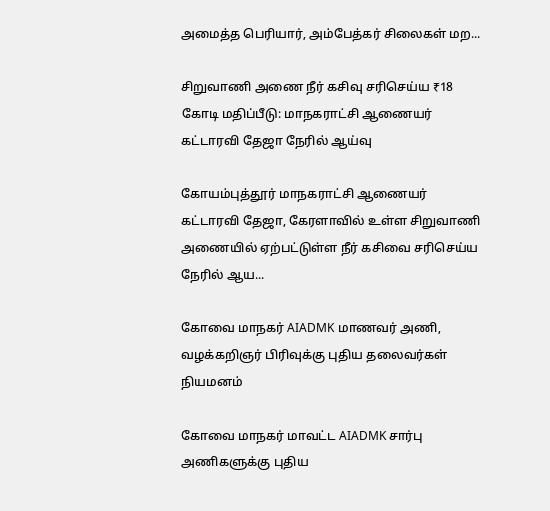அமைத்த பெரியார், அம்பேத்கர் சிலைகள் மற...

சிறுவாணி அணை நீர் கசிவு சரிசெய்ய ₹18 கோடி மதிப்பீடு: மாநகராட்சி ஆணையர் கட்டாரவி தேஜா நேரில் ஆய்வு

கோயம்புத்தூர் மாநகராட்சி ஆணையர் கட்டாரவி தேஜா, கேரளாவில் உள்ள சிறுவாணி அணையில் ஏற்பட்டுள்ள நீர் கசிவை சரிசெய்ய நேரில் ஆய...

கோவை மாநகர் AIADMK மாணவர் அணி, வழக்கறிஞர் பிரிவுக்கு புதிய தலைவர்கள் நியமனம்

கோவை மாநகர் மாவட்ட AIADMK சார்பு அணிகளுக்கு புதிய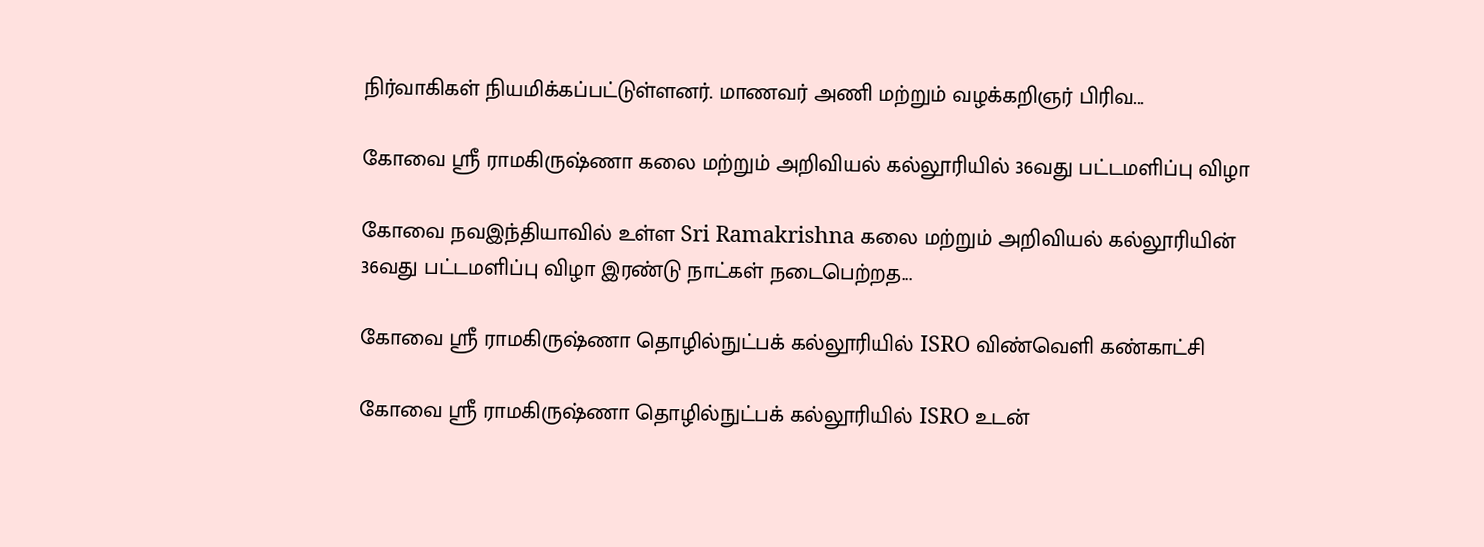நிர்வாகிகள் நியமிக்கப்பட்டுள்ளனர். மாணவர் அணி மற்றும் வழக்கறிஞர் பிரிவ...

கோவை ஸ்ரீ ராமகிருஷ்ணா கலை மற்றும் அறிவியல் கல்லூரியில் 36வது பட்டமளிப்பு விழா

கோவை நவஇந்தியாவில் உள்ள Sri Ramakrishna கலை மற்றும் அறிவியல் கல்லூரியின் 36வது பட்டமளிப்பு விழா இரண்டு நாட்கள் நடைபெற்றத...

கோவை ஸ்ரீ ராமகிருஷ்ணா தொழில்நுட்பக் கல்லூரியில் ISRO விண்வெளி கண்காட்சி

கோவை ஸ்ரீ ராமகிருஷ்ணா தொழில்நுட்பக் கல்லூரியில் ISRO உடன்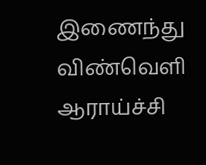இணைந்து விண்வெளி ஆராய்ச்சி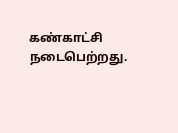கண்காட்சி நடைபெற்றது.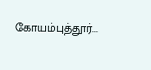கோயம்புத்தூர்...